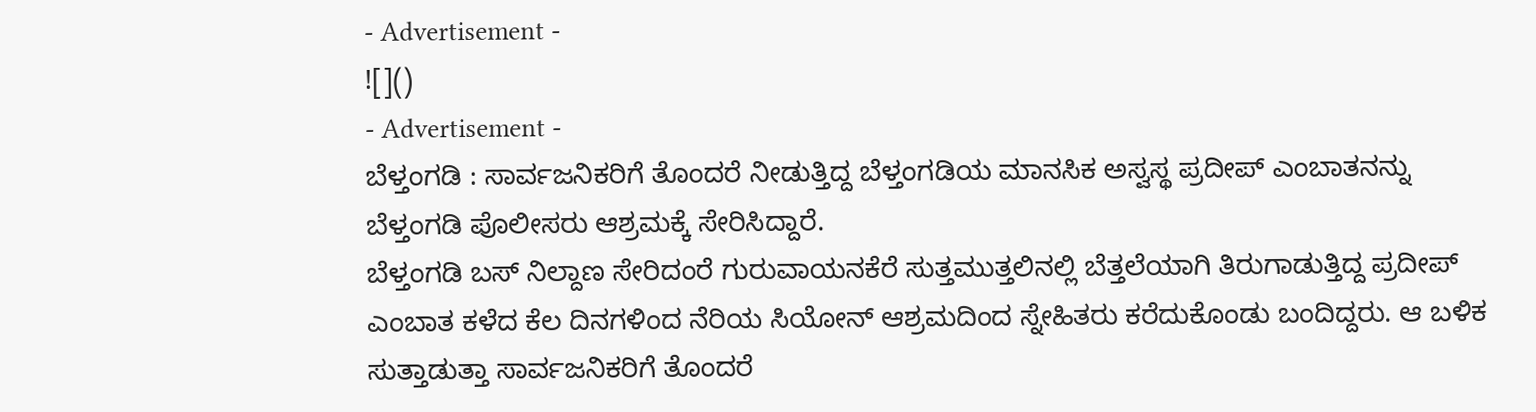- Advertisement -
![]()
- Advertisement -
ಬೆಳ್ತಂಗಡಿ : ಸಾರ್ವಜನಿಕರಿಗೆ ತೊಂದರೆ ನೀಡುತ್ತಿದ್ದ ಬೆಳ್ತಂಗಡಿಯ ಮಾನಸಿಕ ಅಸ್ವಸ್ಥ ಪ್ರದೀಪ್ ಎಂಬಾತನನ್ನು ಬೆಳ್ತಂಗಡಿ ಪೊಲೀಸರು ಆಶ್ರಮಕ್ಕೆ ಸೇರಿಸಿದ್ದಾರೆ.
ಬೆಳ್ತಂಗಡಿ ಬಸ್ ನಿಲ್ದಾಣ ಸೇರಿದಂರೆ ಗುರುವಾಯನಕೆರೆ ಸುತ್ತಮುತ್ತಲಿನಲ್ಲಿ ಬೆತ್ತಲೆಯಾಗಿ ತಿರುಗಾಡುತ್ತಿದ್ದ ಪ್ರದೀಪ್ ಎಂಬಾತ ಕಳೆದ ಕೆಲ ದಿನಗಳಿಂದ ನೆರಿಯ ಸಿಯೋನ್ ಆಶ್ರಮದಿಂದ ಸ್ನೇಹಿತರು ಕರೆದುಕೊಂಡು ಬಂದಿದ್ದರು. ಆ ಬಳಿಕ ಸುತ್ತಾಡುತ್ತಾ ಸಾರ್ವಜನಿಕರಿಗೆ ತೊಂದರೆ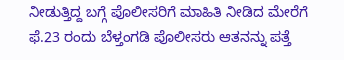ನೀಡುತ್ತಿದ್ದ ಬಗ್ಗೆ ಪೊಲೀಸರಿಗೆ ಮಾಹಿತಿ ನೀಡಿದ ಮೇರೆಗೆ ಫೆ.23 ರಂದು ಬೆಳ್ತಂಗಡಿ ಪೊಲೀಸರು ಆತನನ್ನು ಪತ್ತೆ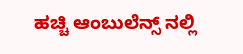ಹಚ್ಚಿ ಆಂಬುಲೆನ್ಸ್ ನಲ್ಲಿ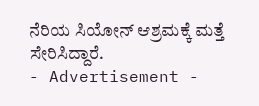ನೆರಿಯ ಸಿಯೋನ್ ಆಶ್ರಮಕ್ಕೆ ಮತ್ತೆ ಸೇರಿಸಿದ್ದಾರೆ.
- Advertisement -